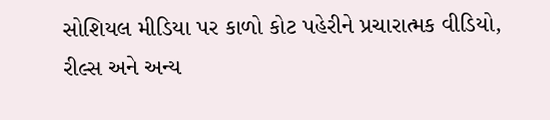સોશિયલ મીડિયા પર કાળો કોટ પહેરીને પ્રચારાત્મક વીડિયો, રીલ્સ અને અન્ય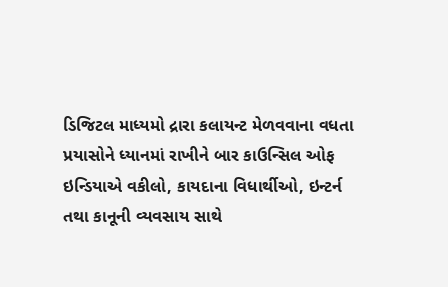ડિજિટલ માધ્યમો દ્રારા કલાયન્ટ મેળવવાના વધતા પ્રયાસોને ધ્યાનમાં રાખીને બાર કાઉન્સિલ ઓફ ઇન્ડિયાએ વકીલો, કાયદાના વિધાર્થીઓ, ઇન્ટર્ન તથા કાનૂની વ્યવસાય સાથે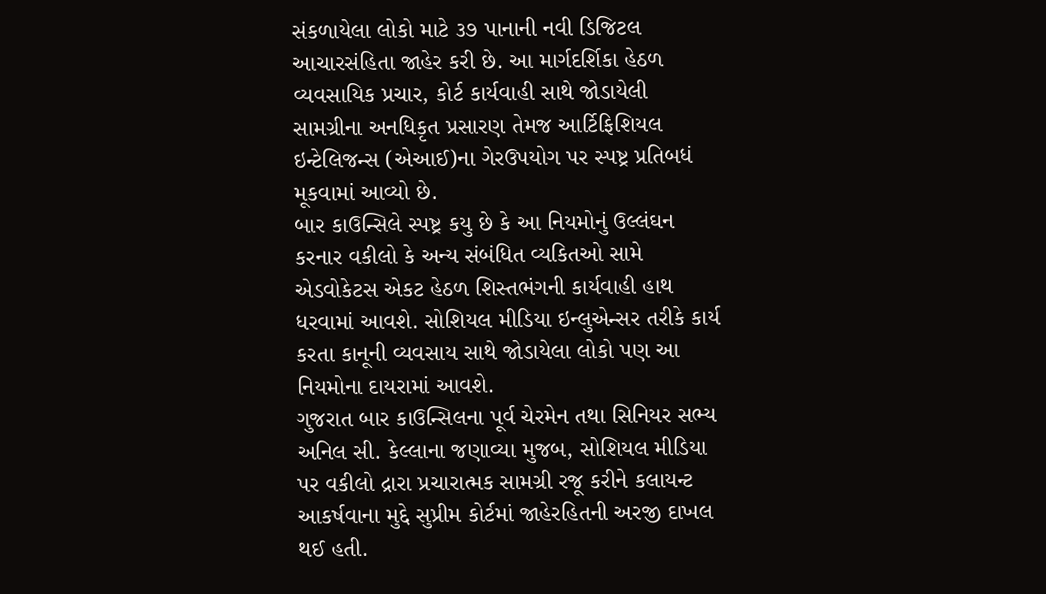સંકળાયેલા લોકો માટે ૩૭ પાનાની નવી ડિજિટલ
આચારસંહિતા જાહેર કરી છે. આ માર્ગદર્શિકા હેઠળ વ્યવસાયિક પ્રચાર, કોર્ટ કાર્યવાહી સાથે જોડાયેલી સામગ્રીના અનધિકૃત પ્રસારણ તેમજ આર્ટિફિશિયલ ઇન્ટેલિજન્સ (એઆઈ)ના ગેરઉપયોગ પર સ્પષ્ટ્ર પ્રતિબધં મૂકવામાં આવ્યો છે.
બાર કાઉન્સિલે સ્પષ્ટ્ર કયુ છે કે આ નિયમોનું ઉલ્લંઘન કરનાર વકીલો કે અન્ય સંબંધિત વ્યકિતઓ સામે એડવોકેટસ એકટ હેઠળ શિસ્તભંગની કાર્યવાહી હાથ ધરવામાં આવશે. સોશિયલ મીડિયા ઇન્લુએન્સર તરીકે કાર્ય કરતા કાનૂની વ્યવસાય સાથે જોડાયેલા લોકો પણ આ નિયમોના દાયરામાં આવશે.
ગુજરાત બાર કાઉન્સિલના પૂર્વ ચેરમેન તથા સિનિયર સભ્ય અનિલ સી. કેલ્લાના જણાવ્યા મુજબ, સોશિયલ મીડિયા પર વકીલો દ્રારા પ્રચારાત્મક સામગ્રી રજૂ કરીને કલાયન્ટ આકર્ષવાના મુદ્દે સુપ્રીમ કોર્ટમાં જાહેરહિતની અરજી દાખલ થઈ હતી.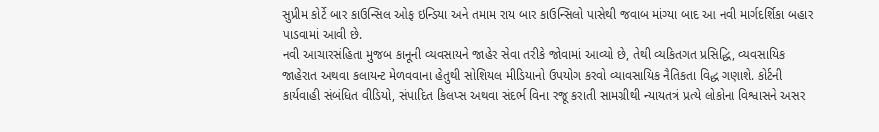સુપ્રીમ કોર્ટે બાર કાઉન્સિલ ઓફ ઇન્ડિયા અને તમામ રાય બાર કાઉન્સિલો પાસેથી જવાબ માંગ્યા બાદ આ નવી માર્ગદર્શિકા બહાર પાડવામાં આવી છે.
નવી આચારસંહિતા મુજબ કાનૂની વ્યવસાયને જાહેર સેવા તરીકે જોવામાં આવ્યો છે, તેથી વ્યકિતગત પ્રસિદ્ધિ, વ્યવસાયિક જાહેરાત અથવા કલાયન્ટ મેળવવાના હેતુથી સોશિયલ મીડિયાનો ઉપયોગ કરવો વ્યાવસાયિક નૈતિકતા વિદ્ધ ગણાશે. કોર્ટની કાર્યવાહી સંબંધિત વીડિયો, સંપાદિત કિલપ્સ અથવા સંદર્ભ વિના રજૂ કરાતી સામગ્રીથી ન્યાયતત્રં પ્રત્યે લોકોના વિશ્વાસને અસર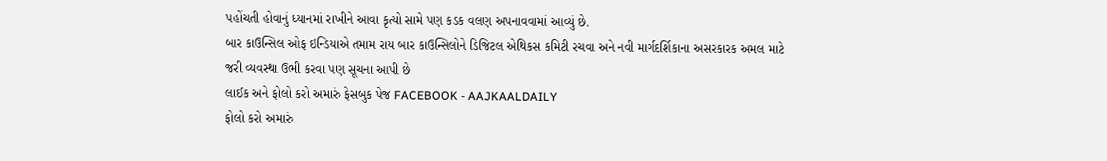પહોંચતી હોવાનું ધ્યાનમાં રાખીને આવા કૃત્યો સામે પણ કડક વલણ અપનાવવામાં આવ્યું છે.
બાર કાઉન્સિલ ઓફ ઇન્ડિયાએ તમામ રાય બાર કાઉન્સિલોને ડિજિટલ એથિકસ કમિટી રચવા અને નવી માર્ગદર્શિકાના અસરકારક અમલ માટે જરી વ્યવસ્થા ઉભી કરવા પણ સૂચના આપી છે
લાઈક અને ફોલો કરો અમારું ફેસબુક પેજ FACEBOOK - AAJKAALDAILY
ફોલો કરો અમારું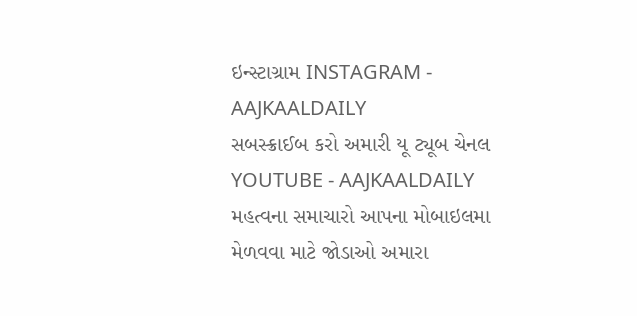ઇન્સ્ટાગ્રામ INSTAGRAM - AAJKAALDAILY
સબસ્ક્રાઈબ કરો અમારી યૂ ટ્યૂબ ચેનલ YOUTUBE - AAJKAALDAILY
મહત્વના સમાચારો આપના મોબાઇલમા મેળવવા માટે જોડાઓ અમારા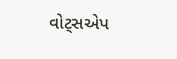વોટ્સએપ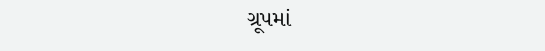ગ્રૂપમાં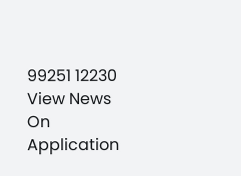99251 12230
View News On Application